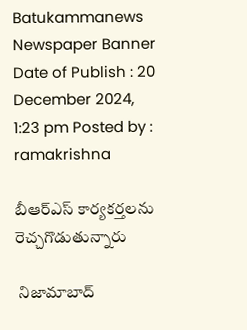Batukammanews
Newspaper Banner
Date of Publish : 20 December 2024, 1:23 pm Posted by : ramakrishna

బీఆర్ఎస్ కార్యకర్తలను రెచ్చగొడుతున్నారు

 నిజామాబాద్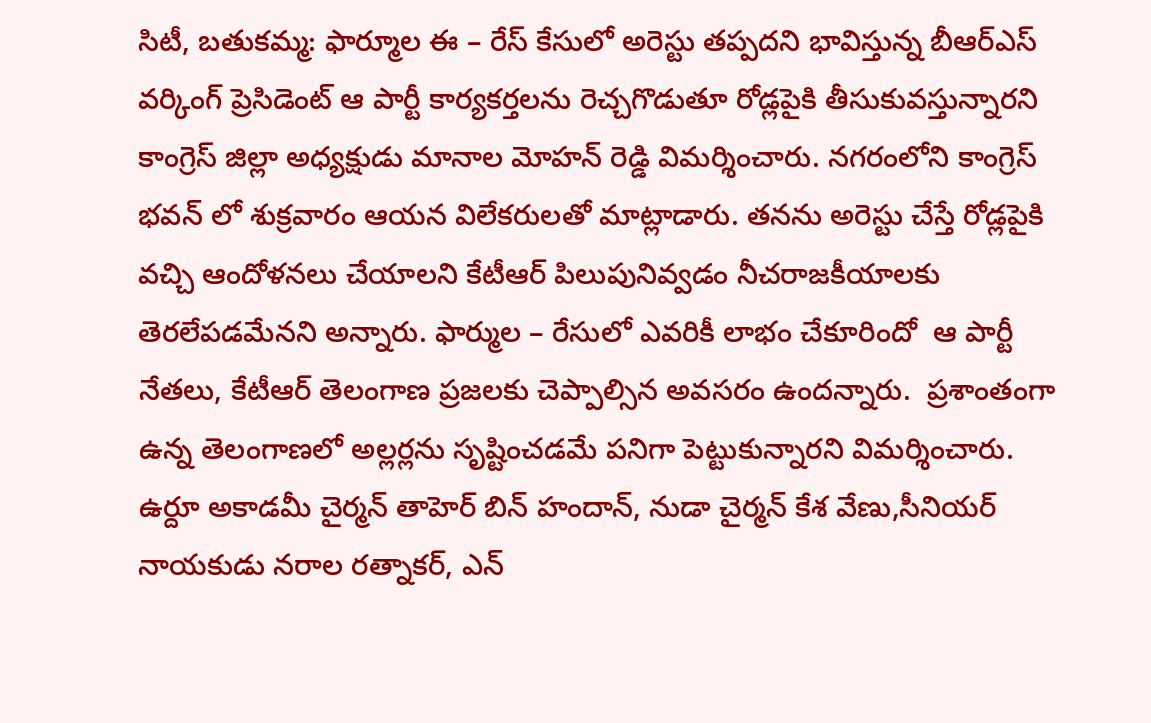సిటీ, బతుకమ్మ: ఫార్మూల ఈ – రేస్ కేసులో అరెస్టు తప్పదని భావిస్తున్న బీఆర్ఎస్ వర్కింగ్ ప్రెసిడెంట్ ఆ పార్టీ కార్యకర్తలను రెచ్చగొడుతూ రోడ్లపైకి తీసుకువస్తున్నారని కాంగ్రెస్ జిల్లా అధ్యక్షుడు మానాల మోహన్ రెడ్డి విమర్శించారు. నగరంలోని కాంగ్రెస్ భవన్ లో శుక్రవారం ఆయన విలేకరులతో మాట్లాడారు. తనను అరెస్టు చేస్తే రోడ్లపైకి వచ్చి ఆందోళనలు చేయాలని కేటీఆర్ పిలుపునివ్వడం నీచరాజకీయాలకు తెరలేపడమేనని అన్నారు. ఫార్ముల – రేసులో ఎవరికీ లాభం చేకూరిందో  ఆ పార్టీ నేతలు, కేటీఆర్ తెలంగాణ ప్రజలకు చెప్పాల్సిన అవసరం ఉందన్నారు.  ప్రశాంతంగా ఉన్న తెలంగాణలో అల్లర్లను సృష్టించడమే పనిగా పెట్టుకున్నారని విమర్శించారు. ఉర్దూ అకాడమీ చైర్మన్ తాహెర్ బిన్ హందాన్, నుడా చైర్మన్ కేశ వేణు,సీనియర్ నాయకుడు నరాల రత్నాకర్, ఎన్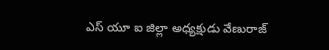ఎస్ యూ ఐ జిల్లా అధ్యక్షుడు వేణురాజ్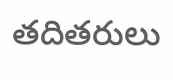తదితరులు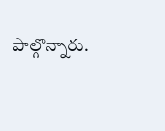పాల్గొన్నారు.